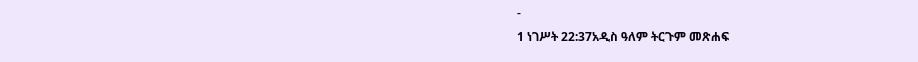-
1 ነገሥት 22:37አዲስ ዓለም ትርጉም መጽሐፍ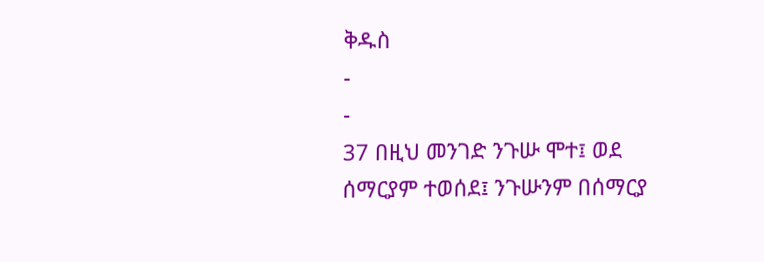ቅዱስ
-
-
37 በዚህ መንገድ ንጉሡ ሞተ፤ ወደ ሰማርያም ተወሰደ፤ ንጉሡንም በሰማርያ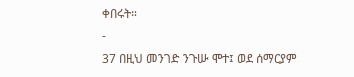ቀበሩት።
-
37 በዚህ መንገድ ንጉሡ ሞተ፤ ወደ ሰማርያም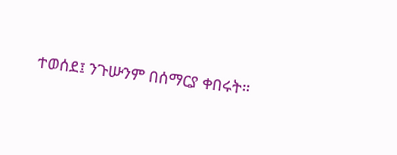ተወሰደ፤ ንጉሡንም በሰማርያ ቀበሩት።